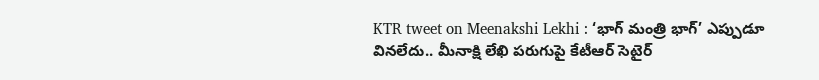KTR tweet on Meenakshi Lekhi : ‘భాగ్ మంత్రి భాగ్’ ఎప్పుడూ వినలేదు.. మీనాక్షి లేఖి పరుగుపై కేటీఆర్ సెటైర్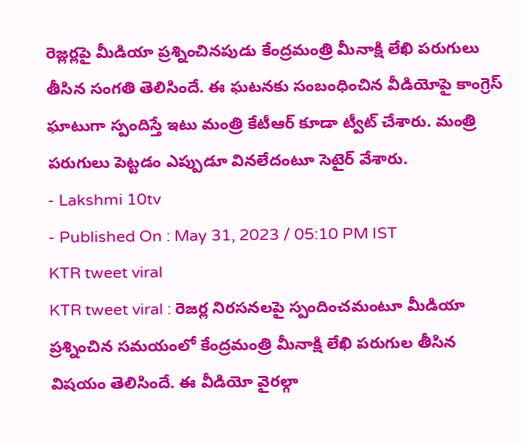రెజ్లర్లపై మీడియా ప్రశ్నించినపుడు కేంద్రమంత్రి మీనాక్షి లేఖి పరుగులు తీసిన సంగతి తెలిసిందే. ఈ ఘటనకు సంబంధించిన వీడియోపై కాంగ్రెస్ ఘాటుగా స్పందిస్తే ఇటు మంత్రి కేటీఆర్ కూడా ట్వీట్ చేశారు. మంత్రి పరుగులు పెట్టడం ఎప్పుడూ వినలేదంటూ సెటైర్ వేశారు.
- Lakshmi 10tv
- Published On : May 31, 2023 / 05:10 PM IST
KTR tweet viral
KTR tweet viral : రెజర్ల నిరసనలపై స్పందించమంటూ మీడియా ప్రశ్నించిన సమయంలో కేంద్రమంత్రి మీనాక్షి లేఖి పరుగుల తీసిన విషయం తెలిసిందే. ఈ వీడియో వైరల్గా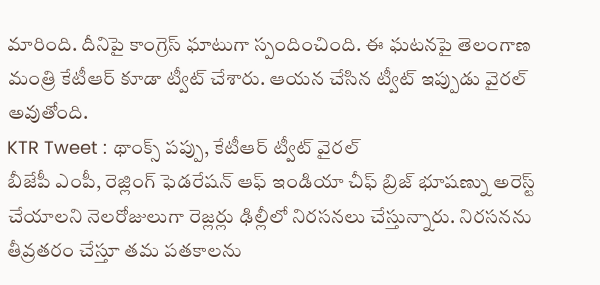మారింది. దీనిపై కాంగ్రెస్ ఘాటుగా స్పందించింది. ఈ ఘటనపై తెలంగాణ మంత్రి కేటీఆర్ కూడా ట్వీట్ చేశారు. ఆయన చేసిన ట్వీట్ ఇప్పుడు వైరల్ అవుతోంది.
KTR Tweet : థాంక్స్ పప్పు, కేటీఆర్ ట్వీట్ వైరల్
బీజేపీ ఎంపీ, రెజ్లింగ్ ఫెడరేషన్ ఆఫ్ ఇండియా చీఫ్ బ్రిజ్ భూషణ్ను అరెస్ట్ చేయాలని నెలరోజులుగా రెజ్లర్లు ఢిల్లీలో నిరసనలు చేస్తున్నారు. నిరసనను తీవ్రతరం చేస్తూ తమ పతకాలను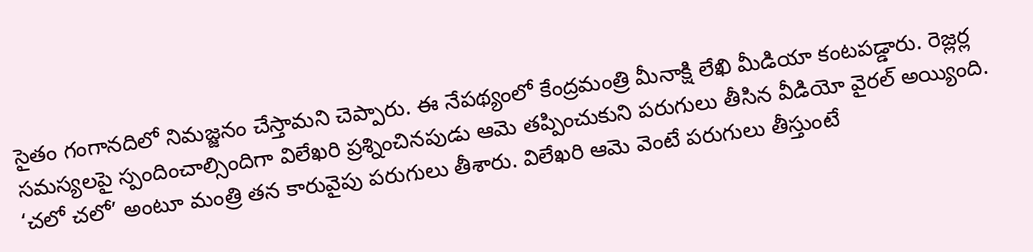సైతం గంగానదిలో నిమజ్జనం చేస్తామని చెప్పారు. ఈ నేపథ్యంలో కేంద్రమంత్రి మీనాక్షి లేఖి మీడియా కంటపడ్డారు. రెజ్లర్ల సమస్యలపై స్పందించాల్సిందిగా విలేఖరి ప్రశ్నించినపుడు ఆమె తప్పించుకుని పరుగులు తీసిన వీడియో వైరల్ అయ్యింది.
‘చలో చలో’ అంటూ మంత్రి తన కారువైపు పరుగులు తీశారు. విలేఖరి ఆమె వెంటే పరుగులు తీస్తుంటే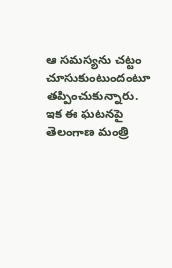ఆ సమస్యను చట్టం చూసుకుంటుందంటూ తప్పించుకున్నారు. ఇక ఈ ఘటనపై తెలంగాణ మంత్రి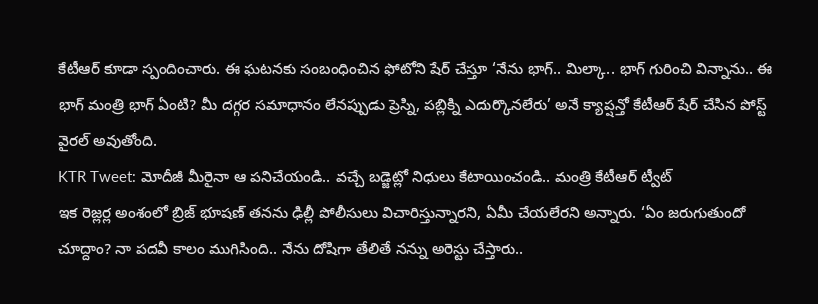కేటీఆర్ కూడా స్పందించారు. ఈ ఘటనకు సంబంధించిన ఫోటోని షేర్ చేస్తూ ‘నేను భాగ్.. మిల్కా.. భాగ్ గురించి విన్నాను.. ఈ భాగ్ మంత్రి భాగ్ ఏంటి? మీ దగ్గర సమాధానం లేనప్పుడు ప్రెస్ని, పబ్లిక్ని ఎదుర్కొనలేరు’ అనే క్యాప్షన్తో కేటీఆర్ షేర్ చేసిన పోస్ట్ వైరల్ అవుతోంది.
KTR Tweet: మోదీజీ మీరైనా ఆ పనిచేయండి.. వచ్చే బడ్జెట్లో నిధులు కేటాయించండి.. మంత్రి కేటీఆర్ ట్వీట్
ఇక రెజ్లర్ల అంశంలో బ్రిజ్ భూషణ్ తనను ఢిల్లీ పోలీసులు విచారిస్తున్నారని, ఏమీ చేయలేరని అన్నారు. ‘ఏం జరుగుతుందో చూద్దాం? నా పదవీ కాలం ముగిసింది.. నేను దోషిగా తేలితే నన్ను అరెస్టు చేస్తారు..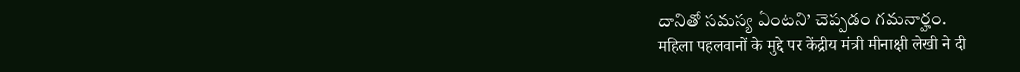దానితో సమస్య ఏంటని’ చెప్పడం గమనార్హం.
महिला पहलवानों के मुद्दे पर केंद्रीय मंत्री मीनाक्षी लेखी ने दी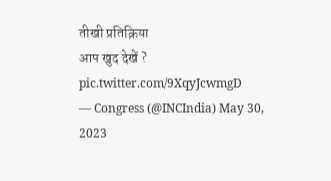तीखी प्रतिक्रिया
आप खुद देखें ? pic.twitter.com/9XqyJcwmgD
— Congress (@INCIndia) May 30, 2023